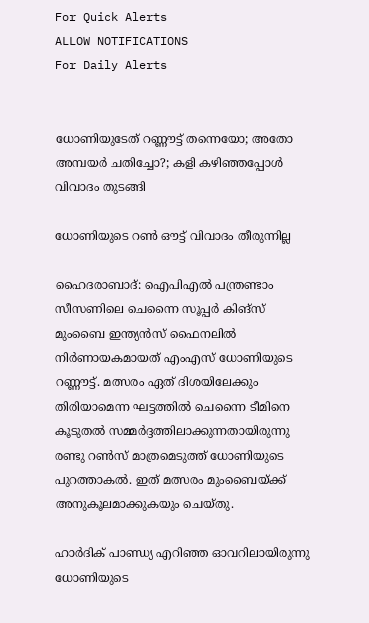For Quick Alerts
ALLOW NOTIFICATIONS
For Daily Alerts


ധോണിയുടേത് റണ്ണൗട്ട് തന്നെയോ; അതോ അമ്പയര്‍ ചതിച്ചോ?; കളി കഴിഞ്ഞപ്പോള്‍ വിവാദം തുടങ്ങി

ധോണിയുടെ റൺ ഔട്ട് വിവാദം തീരുന്നില്ല

ഹൈദരാബാദ്: ഐപിഎല്‍ പന്ത്രണ്ടാം സീസണിലെ ചെന്നൈ സൂപ്പര്‍ കിങ്‌സ് മുംബൈ ഇന്ത്യന്‍സ് ഫൈനലില്‍ നിര്‍ണായകമായത് എംഎസ് ധോണിയുടെ റണ്ണൗട്ട്. മത്സരം ഏത് ദിശയിലേക്കും തിരിയാമെന്ന ഘട്ടത്തില്‍ ചെന്നൈ ടീമിനെ കൂടുതല്‍ സമ്മര്‍ദ്ദത്തിലാക്കുന്നതായിരുന്നു രണ്ടു റണ്‍സ് മാത്രമെടുത്ത് ധോണിയുടെ പുറത്താകല്‍. ഇത് മത്സരം മുംബൈയ്ക്ക് അനുകൂലമാക്കുകയും ചെയ്തു.

ഹാര്‍ദിക് പാണ്ഡ്യ എറിഞ്ഞ ഓവറിലായിരുന്നു ധോണിയുടെ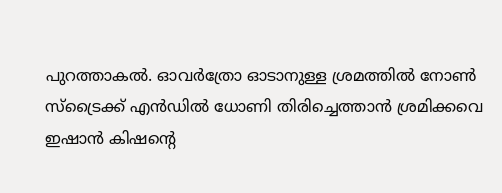പുറത്താകല്‍. ഓവര്‍ത്രോ ഓടാനുള്ള ശ്രമത്തില്‍ നോണ്‍ സ്‌ട്രൈക്ക് എന്‍ഡില്‍ ധോണി തിരിച്ചെത്താന്‍ ശ്രമിക്കവെ ഇഷാന്‍ കിഷന്റെ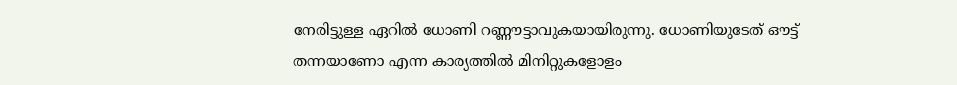നേരിട്ടുള്ള ഏറില്‍ ധോണി റണ്ണൗട്ടാവുകയായിരുന്നു. ധോണിയുടേത് ഔട്ട് തന്നയാണോ എന്ന കാര്യത്തില്‍ മിനിറ്റുകളോളം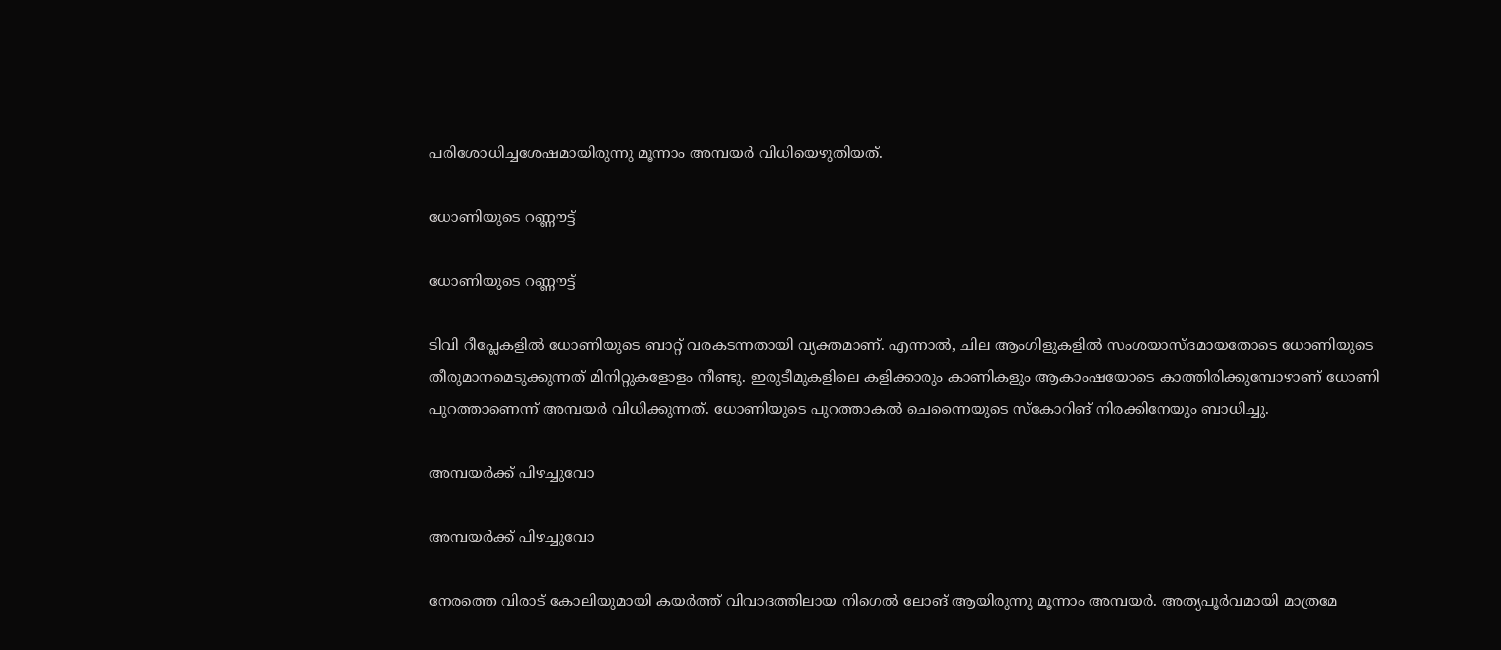പരിശോധിച്ചശേഷമായിരുന്നു മൂന്നാം അമ്പയര്‍ വിധിയെഴുതിയത്.

ധോണിയുടെ റണ്ണൗട്ട്

ധോണിയുടെ റണ്ണൗട്ട്

ടിവി റീപ്ലേകളില്‍ ധോണിയുടെ ബാറ്റ് വരകടന്നതായി വ്യക്തമാണ്. എന്നാല്‍, ചില ആംഗിളുകളില്‍ സംശയാസ്ദമായതോടെ ധോണിയുടെ തീരുമാനമെടുക്കുന്നത് മിനിറ്റുകളോളം നീണ്ടു. ഇരുടീമുകളിലെ കളിക്കാരും കാണികളും ആകാംഷയോടെ കാത്തിരിക്കുമ്പോഴാണ് ധോണി പുറത്താണെന്ന് അമ്പയര്‍ വിധിക്കുന്നത്. ധോണിയുടെ പുറത്താകല്‍ ചെന്നൈയുടെ സ്‌കോറിങ് നിരക്കിനേയും ബാധിച്ചു.

അമ്പയര്‍ക്ക് പിഴച്ചുവോ

അമ്പയര്‍ക്ക് പിഴച്ചുവോ

നേരത്തെ വിരാട് കോലിയുമായി കയര്‍ത്ത് വിവാദത്തിലായ നിഗെല്‍ ലോങ് ആയിരുന്നു മൂന്നാം അമ്പയര്‍. അത്യപൂര്‍വമായി മാത്രമേ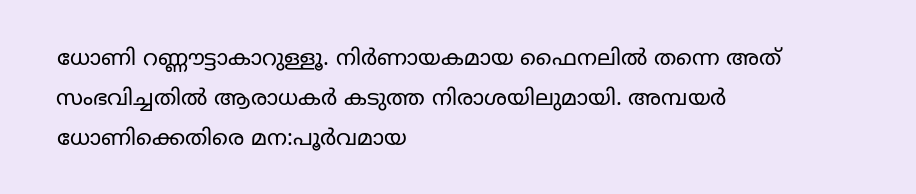ധോണി റണ്ണൗട്ടാകാറുള്ളൂ. നിര്‍ണായകമായ ഫൈനലില്‍ തന്നെ അത് സംഭവിച്ചതില്‍ ആരാധകര്‍ കടുത്ത നിരാശയിലുമായി. അമ്പയര്‍ ധോണിക്കെതിരെ മന:പൂര്‍വമായ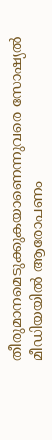തീരുമാനമെടുക്കുകയാണെന്നുവരെ സോഷ്യല്‍ മീഡിയയില്‍ ആരോപണം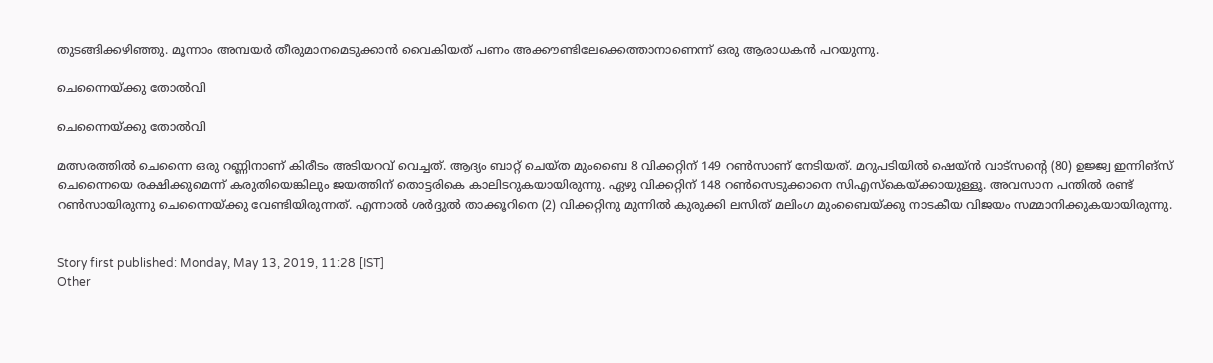തുടങ്ങിക്കഴിഞ്ഞു. മൂന്നാം അമ്പയര്‍ തീരുമാനമെടുക്കാന്‍ വൈകിയത് പണം അക്കൗണ്ടിലേക്കെത്താനാണെന്ന് ഒരു ആരാധകന്‍ പറയുന്നു.

ചെന്നൈയ്ക്കു തോല്‍വി

ചെന്നൈയ്ക്കു തോല്‍വി

മത്സരത്തില്‍ ചെന്നൈ ഒരു റണ്ണിനാണ് കിരീടം അടിയറവ് വെച്ചത്. ആദ്യം ബാറ്റ് ചെയ്ത മുംബൈ 8 വിക്കറ്റിന് 149 റണ്‍സാണ് നേടിയത്. മറുപടിയില്‍ ഷെയ്ന്‍ വാട്സന്റെ (80) ഉജ്ജ്വ ഇന്നിങ്സ് ചെന്നൈയെ രക്ഷിക്കുമെന്ന് കരുതിയെങ്കിലും ജയത്തിന് തൊട്ടരികെ കാലിടറുകയായിരുന്നു. ഏഴു വിക്കറ്റിന് 148 റണ്‍സെടുക്കാനെ സിഎസ്‌കെയ്ക്കായുള്ളൂ. അവസാന പന്തില്‍ രണ്ട് റണ്‍സായിരുന്നു ചെന്നൈയ്ക്കു വേണ്ടിയിരുന്നത്. എന്നാല്‍ ശര്‍ദ്ദുല്‍ താക്കൂറിനെ (2) വിക്കറ്റിനു മുന്നില്‍ കുരുക്കി ലസിത് മലിംഗ മുംബൈയ്ക്കു നാടകീയ വിജയം സമ്മാനിക്കുകയായിരുന്നു.


Story first published: Monday, May 13, 2019, 11:28 [IST]
Other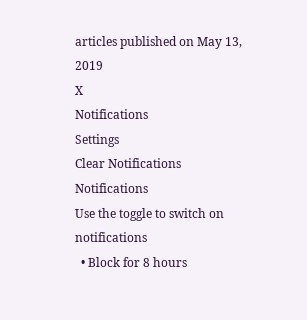articles published on May 13, 2019
X
Notifications
Settings
Clear Notifications
Notifications
Use the toggle to switch on notifications
  • Block for 8 hours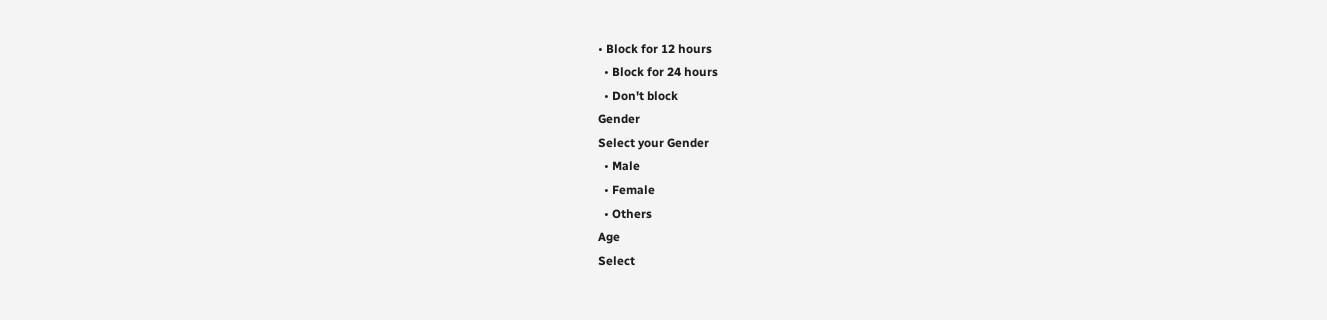• Block for 12 hours
  • Block for 24 hours
  • Don't block
Gender
Select your Gender
  • Male
  • Female
  • Others
Age
Select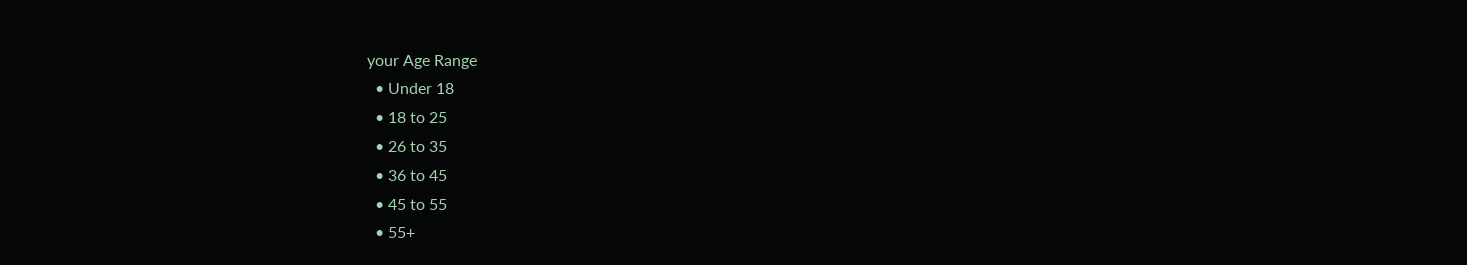your Age Range
  • Under 18
  • 18 to 25
  • 26 to 35
  • 36 to 45
  • 45 to 55
  • 55+